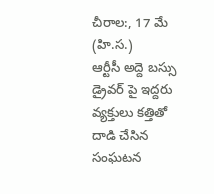చీరాల:, 17 మే (హి.స.)
ఆర్టీసీ అద్దె బస్సు డ్రైవర్ పై ఇద్దరు వ్యక్తులు కత్తితో దాడి చేసిన సంఘటన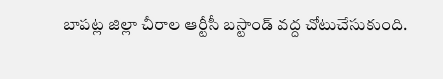బాపట్ల జిల్లా చీరాల ఆర్టీసీ బస్టాండ్ వద్ద చోటుచేసుకుంది.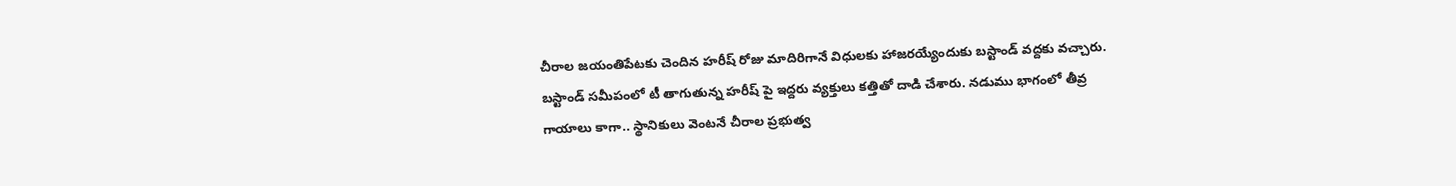చీరాల జయంతిపేటకు చెందిన హరీష్ రోజు మాదిరిగానే విధులకు హాజరయ్యేందుకు బస్టాండ్ వద్దకు వచ్చారు. బస్టాండ్ సమీపంలో టీ తాగుతున్న హరీష్ పై ఇద్దరు వ్యక్తులు కత్తితో దాడి చేశారు. నడుము భాగంలో తీవ్ర గాయాలు కాగా.. స్థానికులు వెంటనే చీరాల ప్రభుత్వ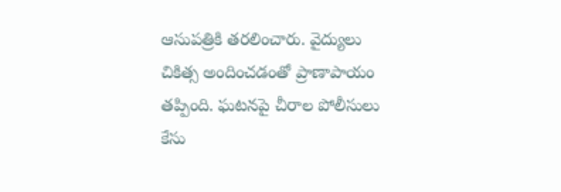ఆసుపత్రికి తరలించారు. వైద్యులు చికిత్స అందించడంతో ప్రాణాపాయం తప్పింది. ఘటనపై చీరాల పోలీసులు కేసు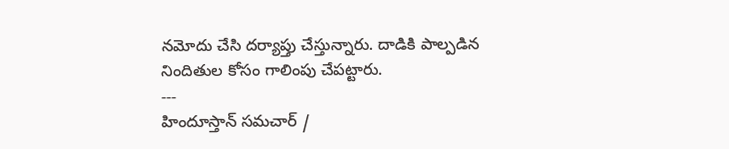నమోదు చేసి దర్యాప్తు చేస్తున్నారు. దాడికి పాల్పడిన నిందితుల కోసం గాలింపు చేపట్టారు.
---
హిందూస్తాన్ సమచార్ /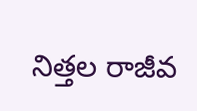నిత్తల రాజీవ